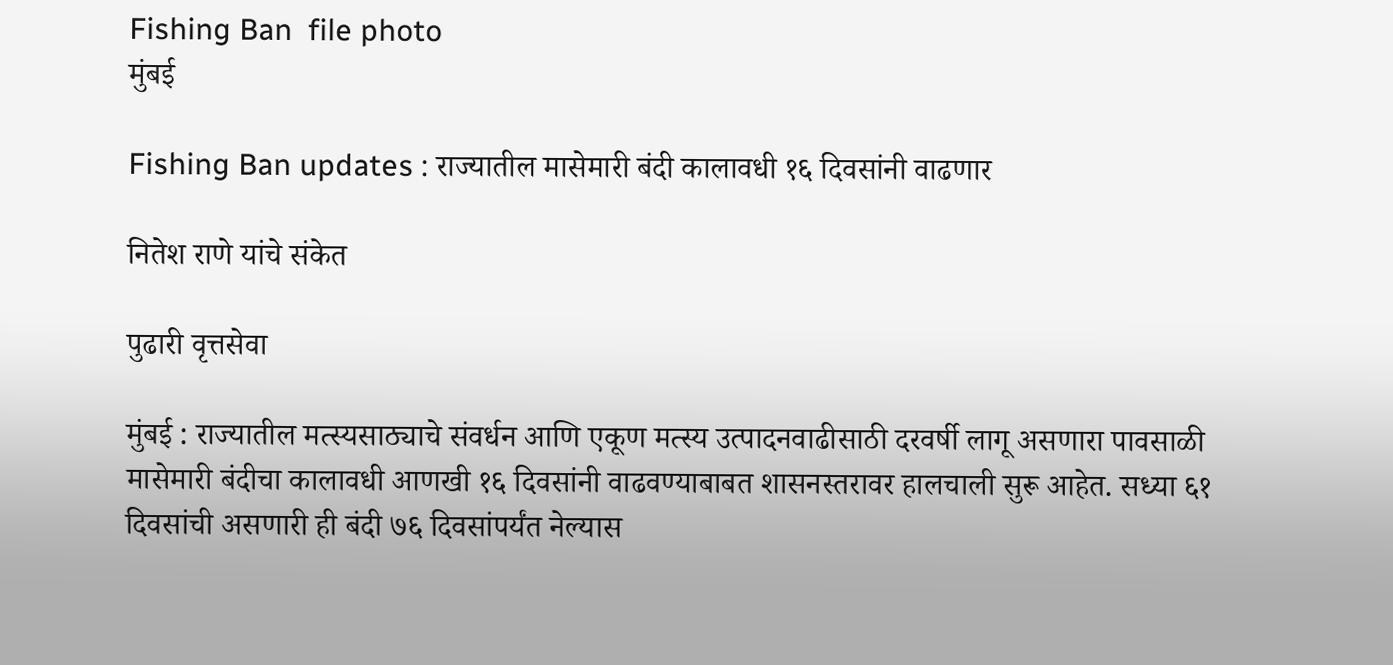Fishing Ban  file photo
मुंबई

Fishing Ban updates : राज्यातील मासेमारी बंदी कालावधी १६ दिवसांनी वाढणार

नितेश राणे यांचे संकेत

पुढारी वृत्तसेवा

मुंबई : राज्यातील मत्स्यसाठ्याचे संवर्धन आणि एकूण मत्स्य उत्पादनवाढीसाठी दरवर्षी लागू असणारा पावसाळी मासेमारी बंदीचा कालावधी आणखी १६ दिवसांनी वाढवण्याबाबत शासनस्तरावर हालचाली सुरू आहेत. सध्या ६१ दिवसांची असणारी ही बंदी ७६ दिवसांपर्यंत नेल्यास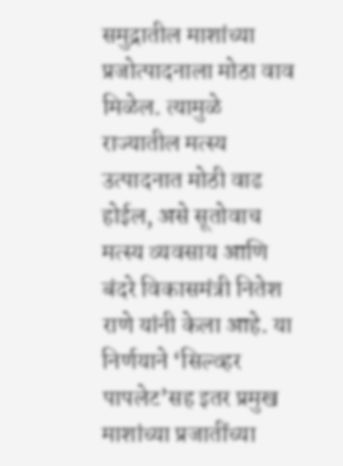समुद्रातील माशांच्या प्रजोत्पादनाला मोठा वाव मिळेल. त्यामुळे राज्यातील मत्स्य उत्पादनात मोठी वाढ होईल, असे सूतोवाच मत्स्य व्यवसाय आणि बंदरे विकासमंत्री नितेश राणे यांनी केला आहे. या निर्णयाने ‘सिल्व्हर पापलेट’सह इतर प्रमुख माशांच्या प्रजातींच्या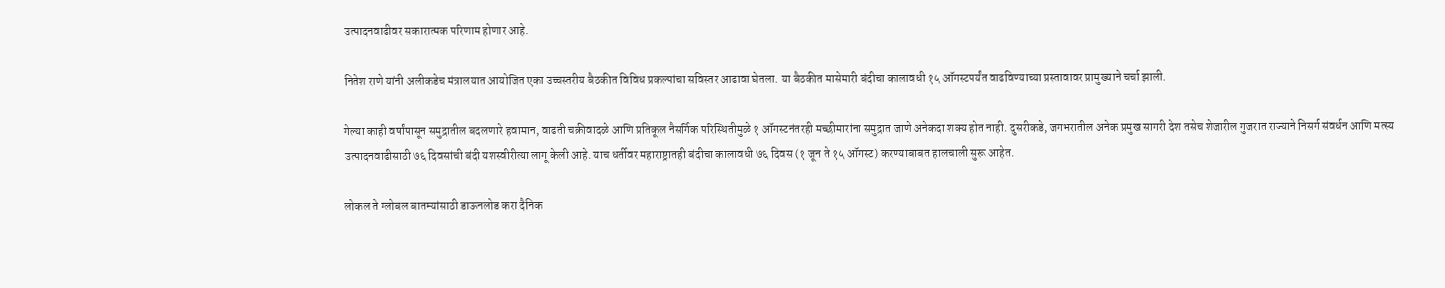उत्पादनवाढीवर सकारात्मक परिणाम होणार आहे.

नितेश राणे यांनी अलीकडेच मंत्रालयात आयोजित एका उच्चस्तरीय बैठकीत विविध प्रकल्पांचा सविस्तर आढावा घेतला. या बैठकीत मासेमारी बंदीचा कालावधी १५ ऑगस्टपर्यंत वाढविण्याच्या प्रस्तावावर प्रामुख्याने चर्चा झाली.

गेल्या काही वर्षांपासून समुद्रातील बदलणारे हवामान, वाढती चक्रीवादळे आणि प्रतिकूल नैसर्गिक परिस्थितीमुळे १ ऑगस्टनंतरही मच्छीमारांना समुद्रात जाणे अनेकदा शक्य होत नाही. दुसरीकडे, जगभरातील अनेक प्रमुख सागरी देश तसेच शेजारील गुजरात राज्याने निसर्ग संवर्धन आणि मत्स्य उत्पादनवाढीसाठी ७६ दिवसांची बंदी यशस्वीरीत्या लागू केली आहे. याच धर्तीवर महाराष्ट्रातही बंदीचा कालावधी ७६ दिवस (१ जून ते १५ ऑगस्ट) करण्याबाबत हालचाली सुरू आहेत.

लोकल ते ग्लोबल बातम्यांसाठी डाऊनलोड करा दैनिक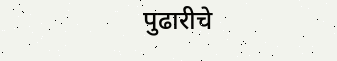पुढारीचे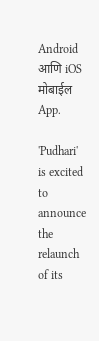Android आणि iOS मोबाईल App.

'Pudhari' is excited to announce the relaunch of its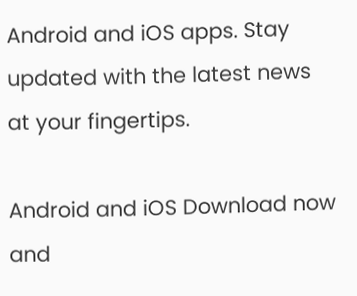Android and iOS apps. Stay updated with the latest news at your fingertips.

Android and iOS Download now and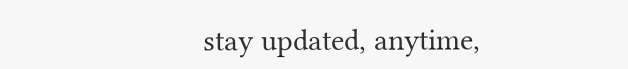stay updated, anytime,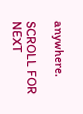anywhere.

SCROLL FOR NEXT